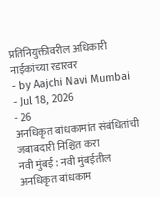प्रतिनियुक्तीवरील अधिकारी नाईकांच्या रडारवर
- by Aajchi Navi Mumbai
- Jul 18, 2026
- 26
अनधिकृत बांधकामांत संबंधितांची जबाबदारी निश्चित करा
नवी मुंबई : नवी मुंबईतील अनधिकृत बांधकाम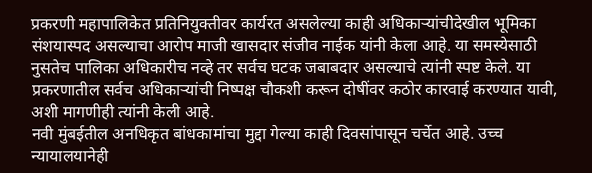प्रकरणी महापालिकेत प्रतिनियुक्तीवर कार्यरत असलेल्या काही अधिकाऱ्यांचीदेखील भूमिका संशयास्पद असल्याचा आरोप माजी खासदार संजीव नाईक यांनी केला आहे. या समस्येसाठी नुसतेच पालिका अधिकारीच नव्हे तर सर्वच घटक जबाबदार असल्याचे त्यांनी स्पष्ट केले. या प्रकरणातील सर्वच अधिकाऱ्यांची निष्पक्ष चौकशी करून दोषींवर कठोर कारवाई करण्यात यावी, अशी मागणीही त्यांनी केली आहे.
नवी मुंबईतील अनधिकृत बांधकामांचा मुद्दा गेल्या काही दिवसांपासून चर्चेत आहे. उच्च न्यायालयानेही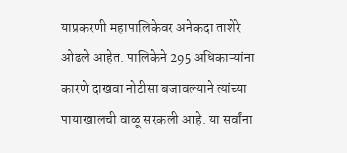याप्रकरणी महापालिकेवर अनेकदा ताशेरे ओढले आहेत. पालिकेने 295 अधिकाऱ्यांना कारणे दाखवा नोटीसा बजावल्याने त्यांच्या पायाखालची वाळू सरकली आहे. या सर्वांना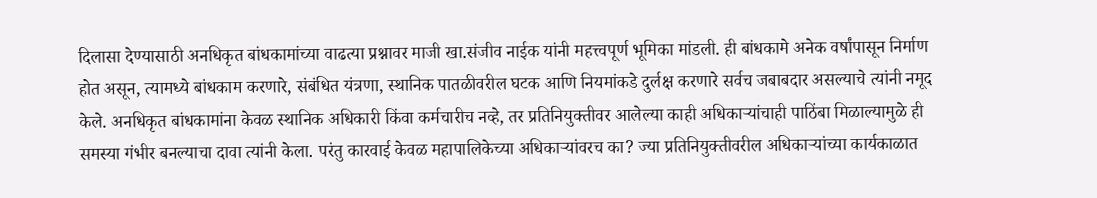दिलासा देण्यासाठी अनधिकृत बांधकामांच्या वाढत्या प्रश्नावर माजी खा.संजीव नाईक यांनी महत्त्वपूर्ण भूमिका मांडली. ही बांधकामे अनेक वर्षांपासून निर्माण होत असून, त्यामध्ये बांधकाम करणारे, संबंधित यंत्रणा, स्थानिक पातळीवरील घटक आणि नियमांकडे दुर्लक्ष करणारे सर्वच जबाबदार असल्याचे त्यांनी नमूद केले. अनधिकृत बांधकामांना केवळ स्थानिक अधिकारी किंवा कर्मचारीच नव्हे, तर प्रतिनियुक्तीवर आलेल्या काही अधिकाऱ्यांचाही पाठिंबा मिळाल्यामुळे ही समस्या गंभीर बनल्याचा दावा त्यांनी केला. परंतु कारवाई केवळ महापालिकेच्या अधिकाऱ्यांवरच का? ज्या प्रतिनियुक्तीवरील अधिकाऱ्यांच्या कार्यकाळात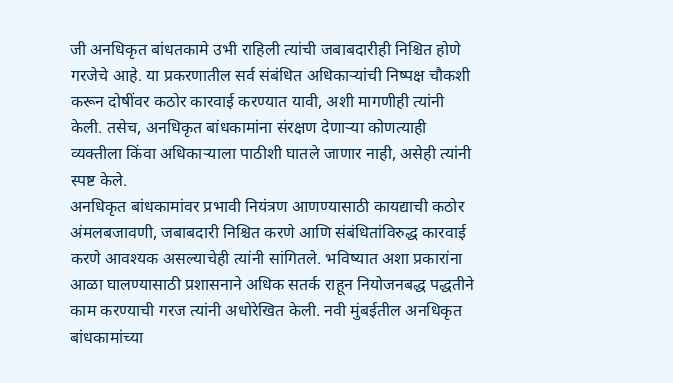जी अनधिकृत बांधतकामे उभी राहिली त्यांची जबाबदारीही निश्चित होणे गरजेचे आहे. या प्रकरणातील सर्व संबंधित अधिकाऱ्यांची निष्पक्ष चौकशी करून दोषींवर कठोर कारवाई करण्यात यावी, अशी मागणीही त्यांनी केली. तसेच, अनधिकृत बांधकामांना संरक्षण देणाऱ्या कोणत्याही व्यक्तीला किंवा अधिकाऱ्याला पाठीशी घातले जाणार नाही, असेही त्यांनी स्पष्ट केले.
अनधिकृत बांधकामांवर प्रभावी नियंत्रण आणण्यासाठी कायद्याची कठोर अंमलबजावणी, जबाबदारी निश्चित करणे आणि संबंधितांविरुद्ध कारवाई करणे आवश्यक असल्याचेही त्यांनी सांगितले. भविष्यात अशा प्रकारांना आळा घालण्यासाठी प्रशासनाने अधिक सतर्क राहून नियोजनबद्ध पद्धतीने काम करण्याची गरज त्यांनी अधोरेखित केली. नवी मुंबईतील अनधिकृत बांधकामांच्या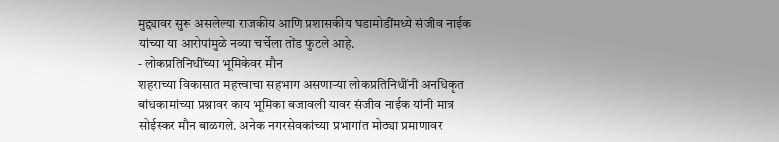मुद्द्यावर सुरू असलेल्या राजकीय आणि प्रशासकीय घडामोडींमध्ये संजीव नाईक यांच्या या आरोपांमुळे नव्या चर्चेला तोंड फुटले आहे.
- लोकप्रतिनिधींच्या भूमिकेवर मौन
शहराच्या विकासात महत्त्वाचा सहभाग असणाऱ्या लोकप्रतिनिधींनी अनधिकृत बांधकामांच्या प्रश्नावर काय भूमिका बजावली यावर संजीव नाईक यांनी मात्र सोईस्कर मौन बाळगले. अनेक नगरसेवकांच्या प्रभागांत मोठ्या प्रमाणावर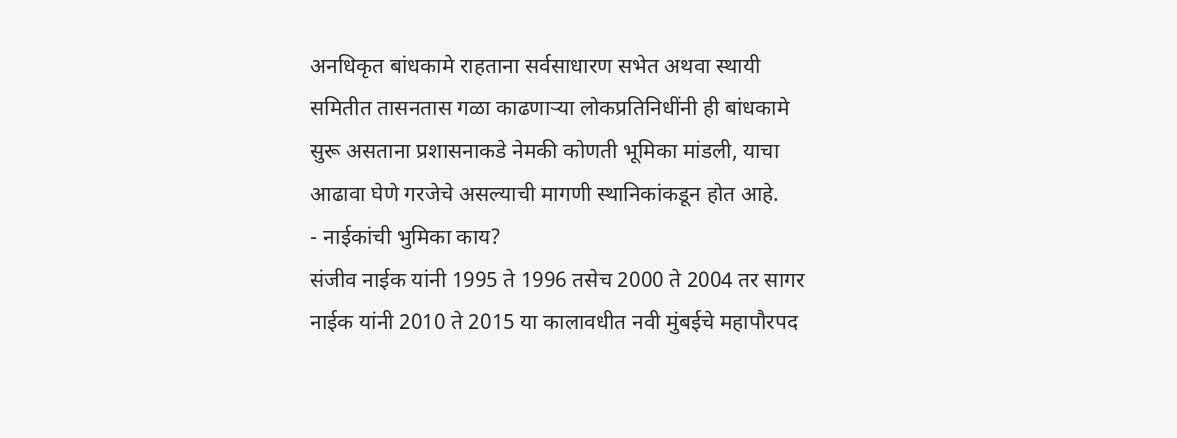अनधिकृत बांधकामे राहताना सर्वसाधारण सभेत अथवा स्थायी समितीत तासनतास गळा काढणाऱ्या लोकप्रतिनिधींनी ही बांधकामे सुरू असताना प्रशासनाकडे नेमकी कोणती भूमिका मांडली, याचा आढावा घेणे गरजेचे असल्याची मागणी स्थानिकांकडून होत आहे.
- नाईकांची भुमिका काय?
संजीव नाईक यांनी 1995 ते 1996 तसेच 2000 ते 2004 तर सागर नाईक यांनी 2010 ते 2015 या कालावधीत नवी मुंबईचे महापौरपद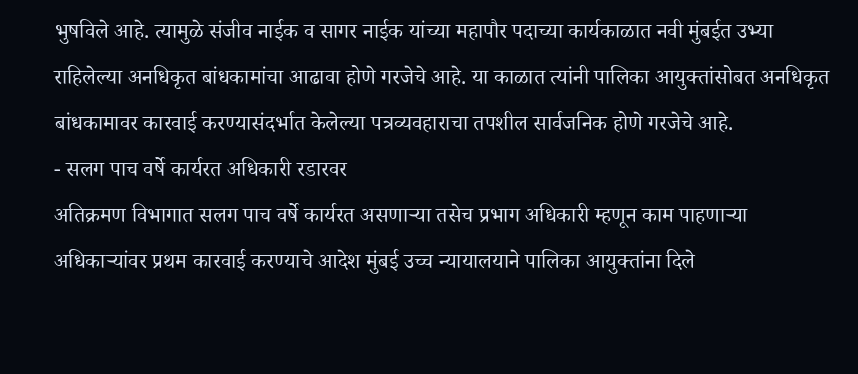भुषविले आहे. त्यामुळे संजीव नाईक व सागर नाईक यांच्या महापौर पदाच्या कार्यकाळात नवी मुंबईत उभ्या राहिलेल्या अनधिकृत बांधकामांचा आढावा होणे गरजेचे आहे. या काळात त्यांनी पालिका आयुक्तांसोबत अनधिकृत बांधकामावर कारवाई करण्यासंदर्भात केलेल्या पत्रव्यवहाराचा तपशील सार्वजनिक होणे गरजेचे आहे.
- सलग पाच वर्षे कार्यरत अधिकारी रडारवर
अतिक्रमण विभागात सलग पाच वर्षे कार्यरत असणाऱ्या तसेच प्रभाग अधिकारी म्हणून काम पाहणाऱ्या अधिकाऱ्यांवर प्रथम कारवाई करण्याचे आदेश मुंबई उच्च न्यायालयाने पालिका आयुक्तांना दिले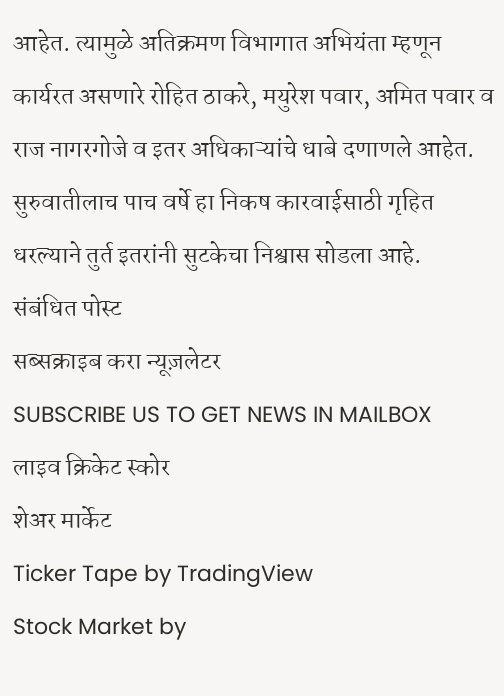आहेत. त्यामुळे अतिक्रमण विभागात अभियंता म्हणून कार्यरत असणारे रोहित ठाकरे, मयुरेश पवार, अमित पवार व राज नागरगोजे व इतर अधिकाऱ्यांचे धाबे दणाणले आहेत. सुरुवातीलाच पाच वर्षे हा निकष कारवाईसाठी गृहित धरल्याने तुर्त इतरांनी सुटकेचा निश्वास सोडला आहे.
संबंधित पोस्ट
सब्सक्राइब करा न्यूज़लेटर
SUBSCRIBE US TO GET NEWS IN MAILBOX
लाइव क्रिकेट स्कोर
शेअर मार्केट
Ticker Tape by TradingView
Stock Market by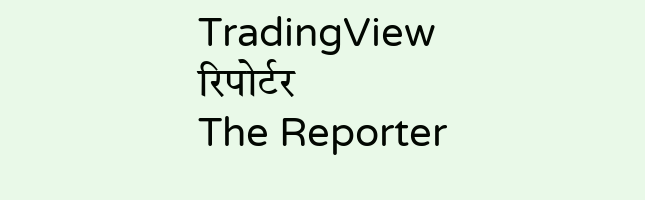TradingView
रिपोर्टर
The Reporter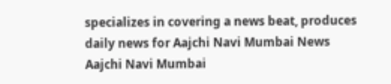specializes in covering a news beat, produces daily news for Aajchi Navi Mumbai News
Aajchi Navi Mumbai